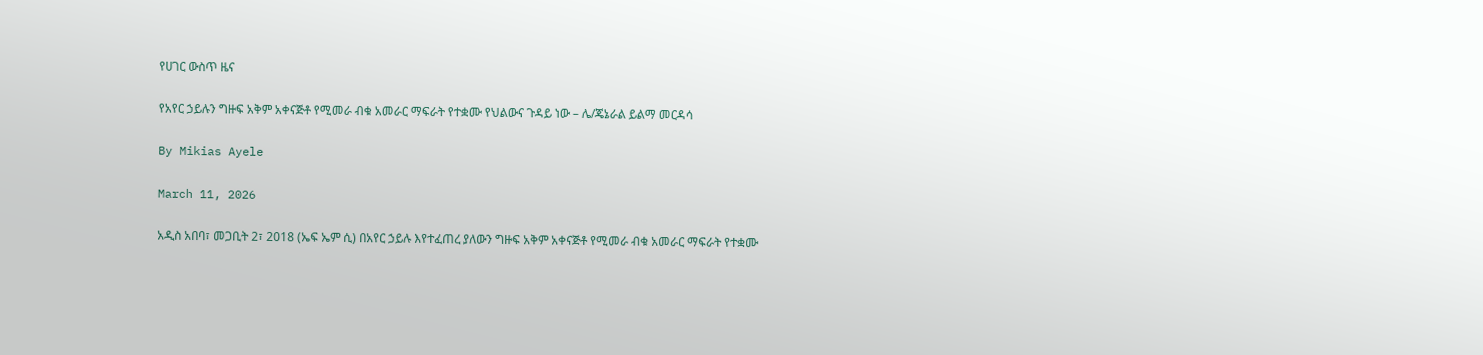የሀገር ውስጥ ዜና

የአየር ኃይሉን ግዙፍ አቅም አቀናጅቶ የሚመራ ብቁ አመራር ማፍራት የተቋሙ የህልውና ጉዳይ ነው – ሌ/ጄኔራል ይልማ መርዳሳ

By Mikias Ayele

March 11, 2026

አዲስ አበባ፣ መጋቢት 2፣ 2018 (ኤፍ ኤም ሲ) በአየር ኃይሉ እየተፈጠረ ያለውን ግዙፍ አቅም አቀናጅቶ የሚመራ ብቁ አመራር ማፍራት የተቋሙ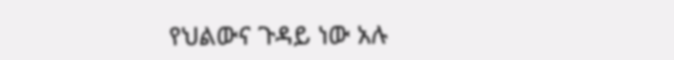የህልውና ጉዳይ ነው አሉ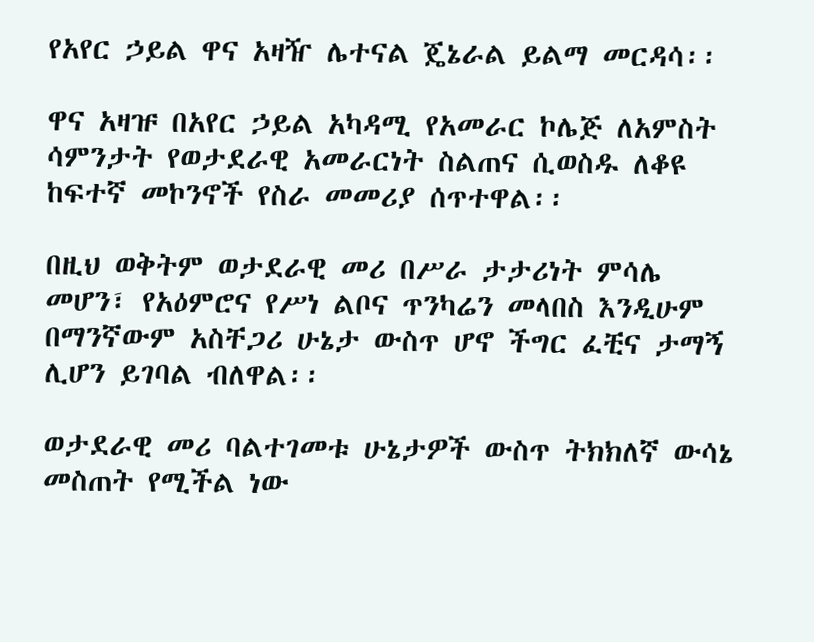የአየር ኃይል ዋና አዛዥ ሌተናል ጄኔራል ይልማ መርዳሳ፡፡

ዋና አዛዡ በአየር ኃይል አካዳሚ የአመራር ኮሌጅ ለአምስት ሳምንታት የወታደራዊ አመራርነት ስልጠና ሲወስዱ ለቆዩ ከፍተኛ መኮንኖች የስራ መመሪያ ሰጥተዋል፡፡

በዚህ ወቅትም ወታደራዊ መሪ በሥራ ታታሪነት ምሳሌ መሆን፣ የአዕምሮና የሥነ ልቦና ጥንካሬን መላበስ እንዲሁም በማንኛውም አስቸጋሪ ሁኔታ ውስጥ ሆኖ ችግር ፈቺና ታማኝ ሊሆን ይገባል ብለዋል፡፡

ወታደራዊ መሪ ባልተገመቱ ሁኔታዎች ውስጥ ትክክለኛ ውሳኔ መስጠት የሚችል ነው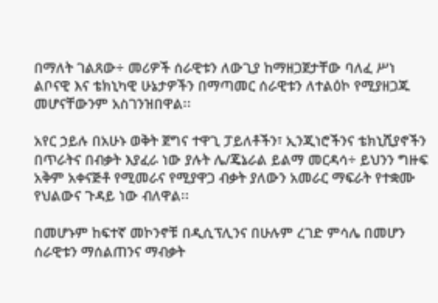በማለት ገልጸው÷ መሪዎች ሰራዊቱን ለውጊያ ከማዘጋጀታቸው ባለፈ ሥነ ልቦናዊ እና ቴክኒካዊ ሁኔታዎችን በማጣመር ሰራዊቱን ለተልዕኮ የሚያዘጋጁ መሆናቸውንም አስገንዝበዋል፡፡

አየር ኃይሉ በአሁኑ ወቅት ጀግና ተዋጊ ፓይለቶችን፣ ኢንጂነሮችንና ቴክኒሺያኖችን በጥራትና በብቃት እያፈራ ነው ያሉት ሌ/ጄኔራል ይልማ መርዳሳ÷ ይህንን ግዙፍ አቅም አቀናጅቶ የሚመራና የሚያዋጋ ብቃት ያለውን አመራር ማፍራት የተቋሙ የህልውና ጉዳይ ነው ብለዋል፡፡

በመሆኑም ከፍተኛ መኮንኖቹ በዲሲፕሊንና በሁሉም ረገድ ምሳሌ በመሆን ሰራዊቱን ማሰልጠንና ማብቃት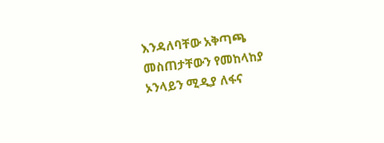እንዳለባቸው አቅጣጫ መስጠታቸውን የመከላከያ ኦንላይን ሚዲያ ለፋና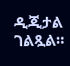ዲጂታል ገልጿል።